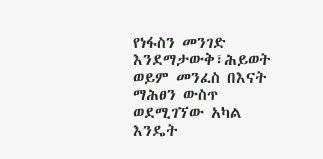የነፋስን መንገድ እንደማታውቅ፣ሕይወት ወይም መንፈስ በእናት ማሕፀን ውስጥ ወደሚገኘው አካል እንዴት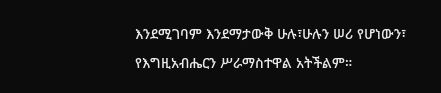እንደሚገባም እንደማታውቅ ሁሉ፣ሁሉን ሠሪ የሆነውን፣ የእግዚአብሔርን ሥራማስተዋል አትችልም።